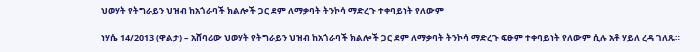ህወሃት የትግራይን ህዝብ ከአጎራባች ክልሎች ጋር ደም ለማቃባት ትንኮሳ ማድረጉ ተቀባይነት የለውም

ነሃሴ 14/2013 (ዋልታ) – አሸባሪው ህወሃት የትግራይን ህዝብ ከአጎራባች ክልሎች ጋር ደም ለማቃባት ትንኮሳ ማድረጉ ፍፁም ተቀባይነት የለውም ሲሉ አቶ ሃይለ ረዳ ገለጹ።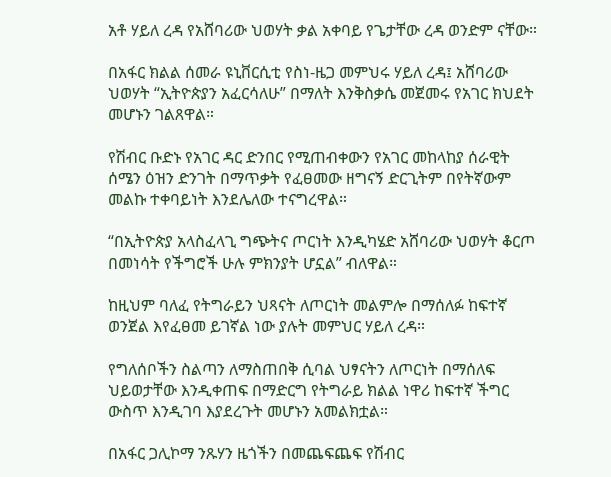አቶ ሃይለ ረዳ የአሸባሪው ህወሃት ቃል አቀባይ የጌታቸው ረዳ ወንድም ናቸው።

በአፋር ክልል ሰመራ ዩኒቨርሲቲ የስነ-ዜጋ መምህሩ ሃይለ ረዳ፤ አሸባሪው ህወሃት “ኢትዮጵያን አፈርሳለሁ” በማለት እንቅስቃሴ መጀመሩ የአገር ክህደት መሆኑን ገልጸዋል።

የሽብር ቡድኑ የአገር ዳር ድንበር የሚጠብቀውን የአገር መከላከያ ሰራዊት ሰሜን ዕዝን ድንገት በማጥቃት የፈፀመው ዘግናኝ ድርጊትም በየትኛውም መልኩ ተቀባይነት እንደሌለው ተናግረዋል።

“በኢትዮጵያ አላስፈላጊ ግጭትና ጦርነት እንዲካሄድ አሸባሪው ህወሃት ቆርጦ በመነሳት የችግሮች ሁሉ ምክንያት ሆኗል” ብለዋል።

ከዚህም ባለፈ የትግራይን ህጻናት ለጦርነት መልምሎ በማሰለፉ ከፍተኛ ወንጀል እየፈፀመ ይገኛል ነው ያሉት መምህር ሃይለ ረዳ።

የግለሰቦችን ስልጣን ለማስጠበቅ ሲባል ህፃናትን ለጦርነት በማሰለፍ ህይወታቸው እንዲቀጠፍ በማድርግ የትግራይ ክልል ነዋሪ ከፍተኛ ችግር ውስጥ እንዲገባ እያደረጉት መሆኑን አመልክቷል።

በአፋር ጋሊኮማ ንጹሃን ዜጎችን በመጨፍጨፍ የሽብር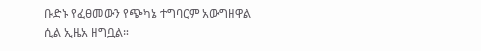ቡድኑ የፈፀመውን የጭካኔ ተግባርም አውግዘዋል ሲል ኢዜአ ዘግቧል።